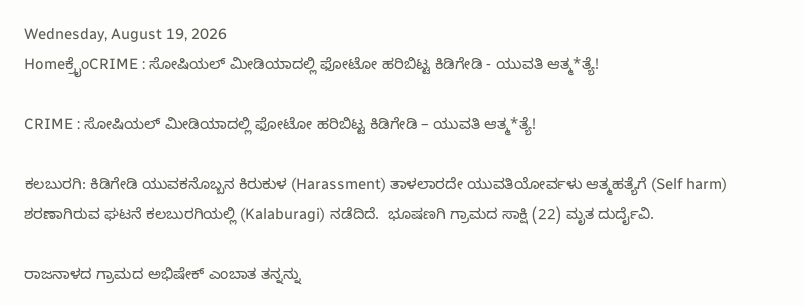Wednesday, August 19, 2026
Homeಕ್ರೈಂCRIME : ಸೋಷಿಯಲ್‌ ಮೀಡಿಯಾದಲ್ಲಿ ಫೋಟೋ ಹರಿಬಿಟ್ಟ ಕಿಡಿಗೇಡಿ - ಯುವತಿ ಆತ್ಮ*ತ್ಯೆ!

CRIME : ಸೋಷಿಯಲ್‌ ಮೀಡಿಯಾದಲ್ಲಿ ಫೋಟೋ ಹರಿಬಿಟ್ಟ ಕಿಡಿಗೇಡಿ – ಯುವತಿ ಆತ್ಮ*ತ್ಯೆ!

ಕಲಬುರಗಿ: ಕಿಡಿಗೇಡಿ ಯುವಕನೊಬ್ಬನ ಕಿರುಕುಳ (Harassment) ತಾಳಲಾರದೇ ಯುವತಿಯೋರ್ವಳು ಆತ್ಮಹತ್ಯೆಗೆ (Self harm) ಶರಣಾಗಿರುವ ಘಟನೆ ಕಲಬುರಗಿಯಲ್ಲಿ (Kalaburagi) ನಡೆದಿದೆ.  ಭೂಷಣಗಿ ಗ್ರಾಮದ ಸಾಕ್ಷಿ (22) ಮೃತ ದುರ್ದೈವಿ.

ರಾಜನಾಳದ ಗ್ರಾಮದ ಅಭಿಷೇಕ್‌ ಎಂಬಾತ ತನ್ನನ್ನು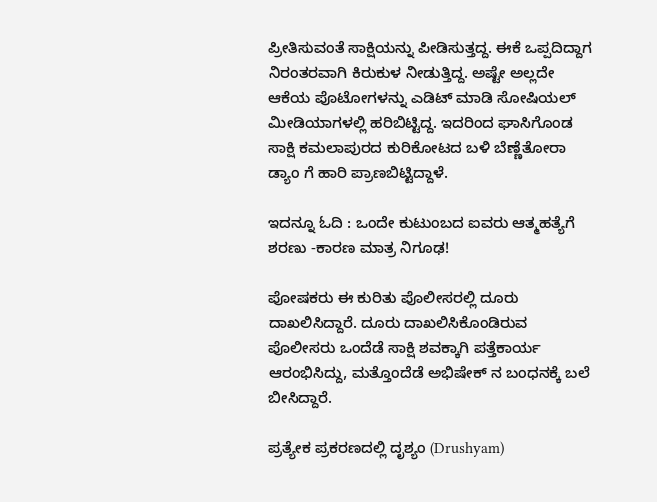ಪ್ರೀತಿಸುವಂತೆ ಸಾಕ್ಷಿಯನ್ನು ಪೀಡಿಸುತ್ತದ್ದ. ಈಕೆ ಒಪ್ಪದಿದ್ದಾಗ ನಿರಂತರವಾಗಿ ಕಿರುಕುಳ ನೀಡುತ್ತಿದ್ದ. ಅಷ್ಟೇ ಅಲ್ಲದೇ ಆಕೆಯ ಪೊಟೋಗಳನ್ನು ಎಡಿಟ್‌ ಮಾಡಿ ಸೋಷಿಯಲ್‌ ಮೀಡಿಯಾಗಳಲ್ಲಿ ಹರಿಬಿಟ್ಟಿದ್ದ. ಇದರಿಂದ ಘಾಸಿಗೊಂಡ ಸಾಕ್ಷಿ ಕಮಲಾಪುರದ ಕುರಿಕೋಟದ ಬಳಿ ಬೆಣ್ಣೆತೋರಾ ಡ್ಯಾಂ ಗೆ ಹಾರಿ ಪ್ರಾಣಬಿಟ್ಟಿದ್ದಾಳೆ.

ಇದನ್ನೂ ಓದಿ : ಒಂದೇ ಕುಟುಂಬದ ಐವರು ಆತ್ಮಹತ್ಯೆಗೆ ಶರಣು -ಕಾರಣ ಮಾತ್ರ ನಿಗೂಢ!

ಪೋಷಕರು ಈ ಕುರಿತು ಪೊಲೀಸರಲ್ಲಿ ದೂರು ದಾಖಲಿಸಿದ್ದಾರೆ. ದೂರು ದಾಖಲಿಸಿಕೊಂಡಿರುವ ಪೊಲೀಸರು ಒಂದೆಡೆ ಸಾಕ್ಷಿ ಶವಕ್ಕಾಗಿ ಪತ್ತೆಕಾರ್ಯ ಆರಂಭಿಸಿದ್ದು, ಮತ್ತೊಂದೆಡೆ ಅಭಿಷೇಕ್‌ ನ ಬಂಧನಕ್ಕೆ ಬಲೆ ಬೀಸಿದ್ದಾರೆ.

ಪ್ರತ್ಯೇಕ ಪ್ರಕರಣದಲ್ಲಿ ದೃಶ್ಯಂ (Drushyam)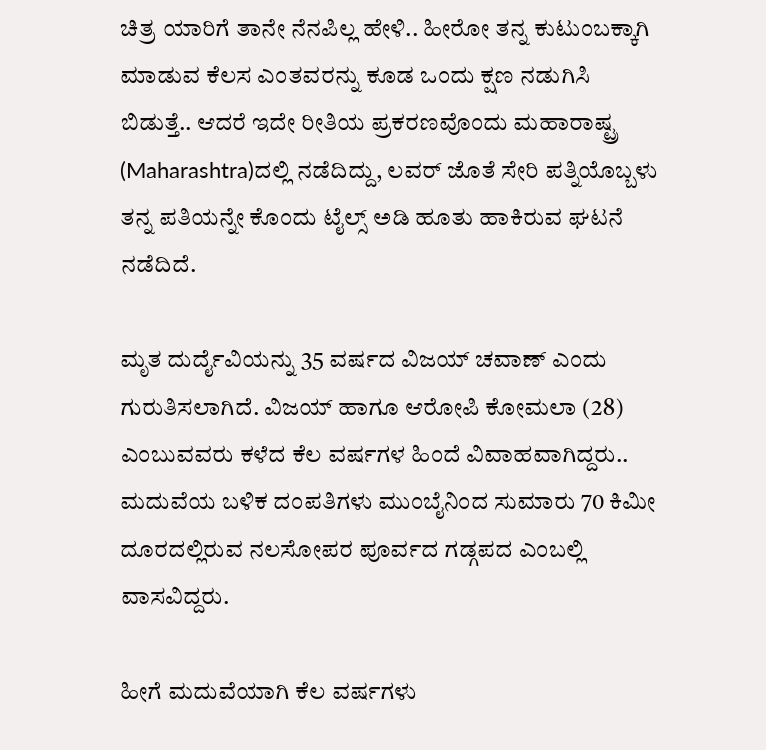ಚಿತ್ರ ಯಾರಿಗೆ ತಾನೇ ನೆನಪಿಲ್ಲ ಹೇಳಿ.. ಹೀರೋ ತನ್ನ ಕುಟುಂಬಕ್ಕಾಗಿ ಮಾಡುವ ಕೆಲಸ ಎಂತವರನ್ನು ಕೂಡ ಒಂದು ಕ್ಷಣ ನಡುಗಿಸಿ ಬಿಡುತ್ತೆ.. ಆದರೆ ಇದೇ ರೀತಿಯ ಪ್ರಕರಣವೊಂದು ಮಹಾರಾಷ್ಟ್ರ (Maharashtra)ದಲ್ಲಿ ನಡೆದಿದ್ದು, ಲವರ್ ಜೊತೆ ಸೇರಿ ಪತ್ನಿಯೊಬ್ಬಳು ತನ್ನ ಪತಿಯನ್ನೇ ಕೊಂದು ಟೈಲ್ಸ್ ಅಡಿ ಹೂತು ಹಾಕಿರುವ ಘಟನೆ ನಡೆದಿದೆ.

ಮೃತ ದುರ್ದೈವಿಯನ್ನು 35 ವರ್ಷದ ವಿಜಯ್ ಚವಾಣ್ ಎಂದು ಗುರುತಿಸಲಾಗಿದೆ. ವಿಜಯ್ ಹಾಗೂ ಆರೋಪಿ ಕೋಮಲಾ (28) ಎಂಬುವವರು ಕಳೆದ ಕೆಲ ವರ್ಷಗಳ ಹಿಂದೆ ವಿವಾಹವಾಗಿದ್ದರು.. ಮದುವೆಯ ಬಳಿಕ ದಂಪತಿಗಳು ಮುಂಬೈನಿಂದ ಸುಮಾರು 70 ಕಿಮೀ ದೂರದಲ್ಲಿರುವ ನಲಸೋಪರ ಪೂರ್ವದ ಗಡ್ಗಪದ ಎಂಬಲ್ಲಿ ವಾಸವಿದ್ದರು.

ಹೀಗೆ ಮದುವೆಯಾಗಿ ಕೆಲ ವರ್ಷಗಳು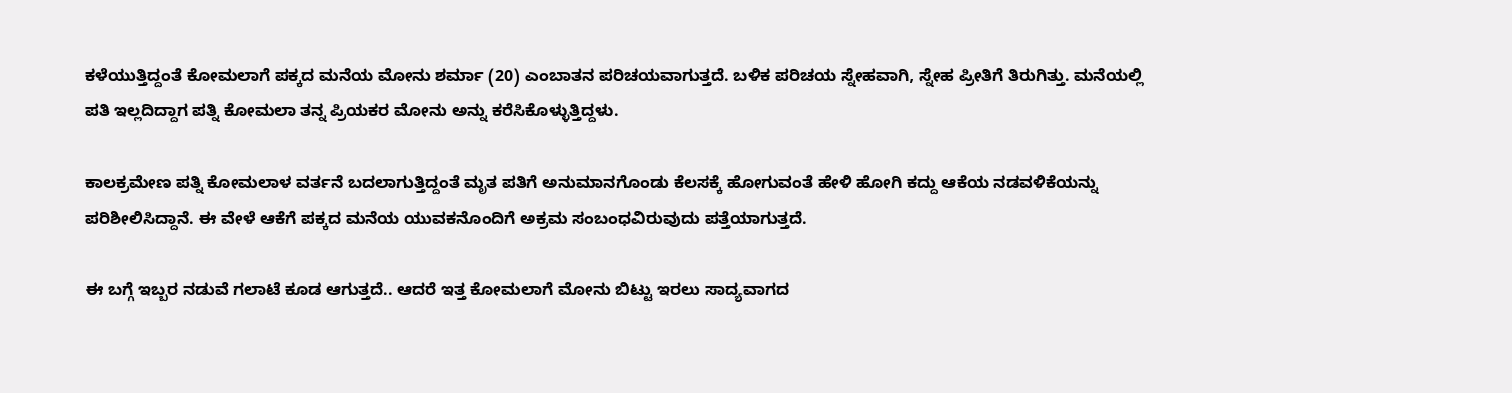ಕಳೆಯುತ್ತಿದ್ದಂತೆ ಕೋಮಲಾಗೆ ಪಕ್ಕದ ಮನೆಯ ಮೋನು ಶರ್ಮಾ (20) ಎಂಬಾತನ ಪರಿಚಯವಾಗುತ್ತದೆ. ಬಳಿಕ ಪರಿಚಯ ಸ್ನೇಹವಾಗಿ, ಸ್ನೇಹ ಪ್ರೀತಿಗೆ ತಿರುಗಿತ್ತು. ಮನೆಯಲ್ಲಿ ಪತಿ ಇಲ್ಲದಿದ್ದಾಗ ಪತ್ನಿ ಕೋಮಲಾ ತನ್ನ ಪ್ರಿಯಕರ ಮೋನು ಅನ್ನು ಕರೆಸಿಕೊಳ್ಳುತ್ತಿದ್ದಳು.

ಕಾಲಕ್ರಮೇಣ ಪತ್ನಿ ಕೋಮಲಾಳ ವರ್ತನೆ ಬದಲಾಗುತ್ತಿದ್ದಂತೆ ಮೃತ ಪತಿಗೆ ಅನುಮಾನಗೊಂಡು ಕೆಲಸಕ್ಕೆ ಹೋಗುವಂತೆ ಹೇಳಿ ಹೋಗಿ ಕದ್ದು ಆಕೆಯ ನಡವಳಿಕೆಯನ್ನು ಪರಿಶೀಲಿಸಿದ್ದಾನೆ. ಈ ವೇಳೆ ಆಕೆಗೆ ಪಕ್ಕದ ಮನೆಯ ಯುವಕನೊಂದಿಗೆ ಅಕ್ರಮ ಸಂಬಂಧವಿರುವುದು ಪತ್ತೆಯಾಗುತ್ತದೆ.

ಈ ಬಗ್ಗೆ ಇಬ್ಬರ ನಡುವೆ ಗಲಾಟೆ ಕೂಡ ಆಗುತ್ತದೆ.. ಆದರೆ ಇತ್ತ ಕೋಮಲಾಗೆ ಮೋನು ಬಿಟ್ಟು ಇರಲು ಸಾದ್ಯವಾಗದ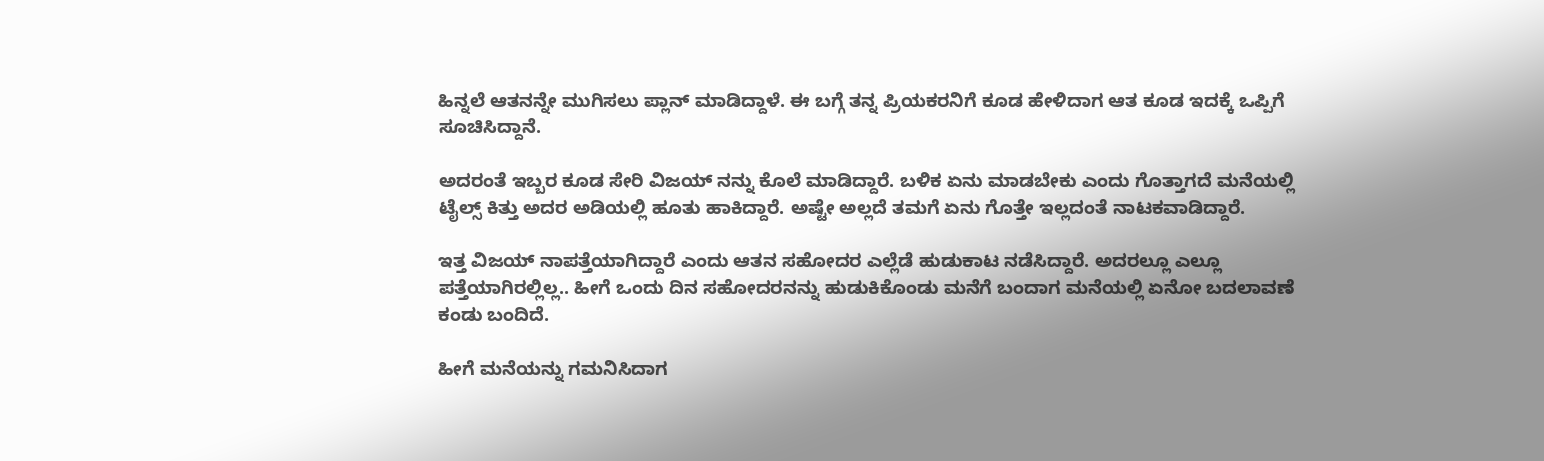ಹಿನ್ನಲೆ ಆತನನ್ನೇ ಮುಗಿಸಲು ಪ್ಲಾನ್ ಮಾಡಿದ್ದಾಳೆ. ಈ ಬಗ್ಗೆ ತನ್ನ ಪ್ರಿಯಕರನಿಗೆ ಕೂಡ ಹೇಳಿದಾಗ ಆತ ಕೂಡ ಇದಕ್ಕೆ ಒಪ್ಪಿಗೆ ಸೂಚಿಸಿದ್ದಾನೆ.

ಅದರಂತೆ ಇಬ್ಬರ ಕೂಡ ಸೇರಿ ವಿಜಯ್ ನನ್ನು ಕೊಲೆ ಮಾಡಿದ್ದಾರೆ. ಬಳಿಕ ಏನು ಮಾಡಬೇಕು ಎಂದು ಗೊತ್ತಾಗದೆ ಮನೆಯಲ್ಲಿ ಟೈಲ್ಸ್ ಕಿತ್ತು ಅದರ ಅಡಿಯಲ್ಲಿ ಹೂತು ಹಾಕಿದ್ದಾರೆ. ಅಷ್ಟೇ ಅಲ್ಲದೆ ತಮಗೆ ಏನು ಗೊತ್ತೇ ಇಲ್ಲದಂತೆ ನಾಟಕವಾಡಿದ್ದಾರೆ.

ಇತ್ತ ವಿಜಯ್ ನಾಪತ್ತೆಯಾಗಿದ್ದಾರೆ ಎಂದು ಆತನ ಸಹೋದರ ಎಲ್ಲೆಡೆ ಹುಡುಕಾಟ ನಡೆಸಿದ್ದಾರೆ. ಅದರಲ್ಲೂ ಎಲ್ಲೂ ಪತ್ತೆಯಾಗಿರಲ್ಲಿಲ್ಲ.. ಹೀಗೆ ಒಂದು ದಿನ ಸಹೋದರನನ್ನು ಹುಡುಕಿಕೊಂಡು ಮನೆಗೆ ಬಂದಾಗ ಮನೆಯಲ್ಲಿ ಏನೋ ಬದಲಾವಣೆ ಕಂಡು ಬಂದಿದೆ.

ಹೀಗೆ ಮನೆಯನ್ನು ಗಮನಿಸಿದಾಗ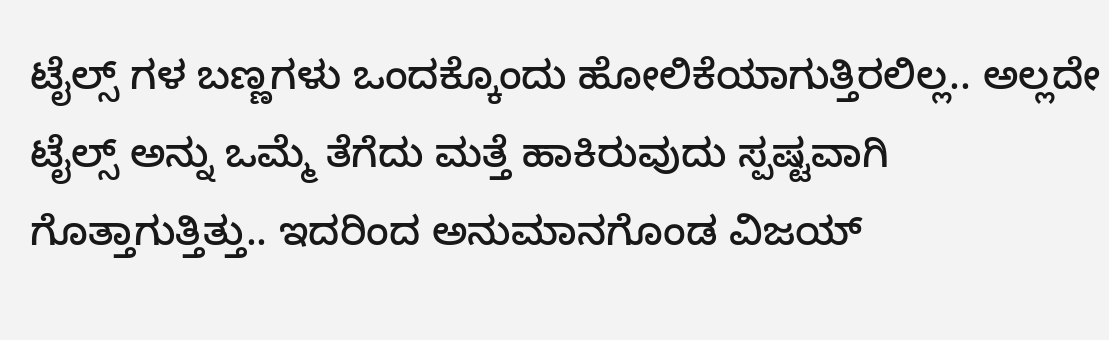ಟೈಲ್ಸ್ ಗಳ ಬಣ್ಣಗಳು ಒಂದಕ್ಕೊಂದು ಹೋಲಿಕೆಯಾಗುತ್ತಿರಲಿಲ್ಲ.. ಅಲ್ಲದೇ ಟೈಲ್ಸ್ ಅನ್ನು ಒಮ್ಮೆ ತೆಗೆದು ಮತ್ತೆ ಹಾಕಿರುವುದು ಸ್ಪಷ್ಟವಾಗಿ ಗೊತ್ತಾಗುತ್ತಿತ್ತು.. ಇದರಿಂದ ಅನುಮಾನಗೊಂಡ ವಿಜಯ್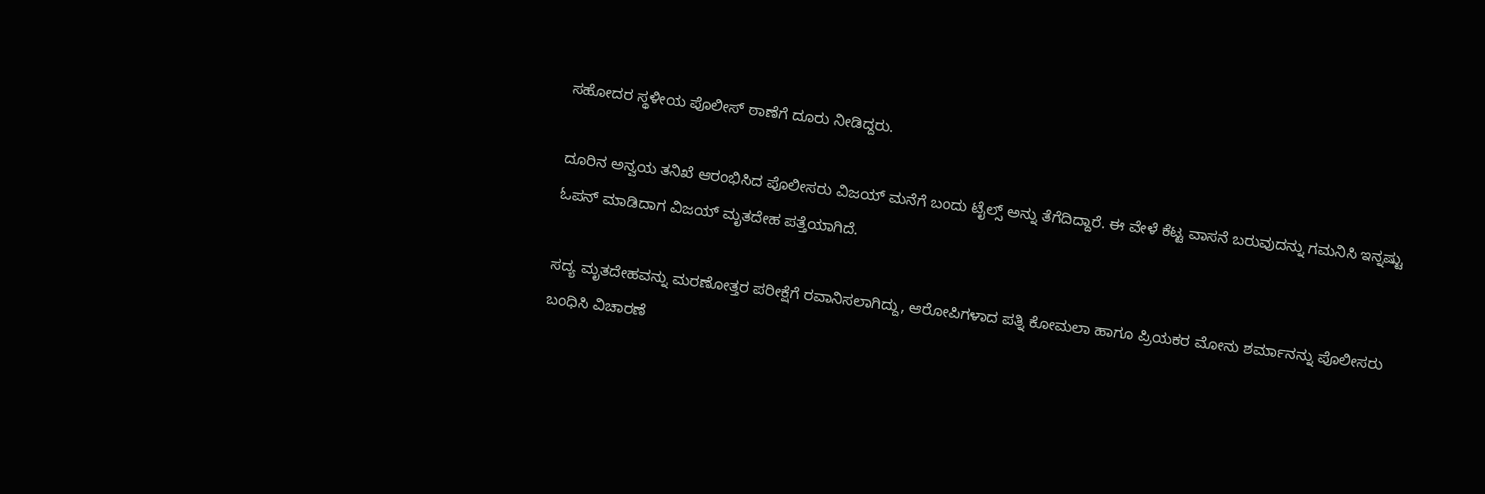ಸಹೋದರ ಸ್ಥಳೀಯ ಪೊಲೀಸ್ ಠಾಣೆಗೆ ದೂರು ನೀಡಿದ್ದರು.

ದೂರಿನ ಅನ್ವಯ ತನಿಖೆ ಆರಂಭಿಸಿದ ಪೊಲೀಸರು ವಿಜಯ್ ಮನೆಗೆ ಬಂದು ಟೈಲ್ಸ್ ಅನ್ನು ತೆಗೆದಿದ್ದಾರೆ. ಈ ವೇಳೆ ಕೆಟ್ಟ ವಾಸನೆ ಬರುವುದನ್ನು ಗಮನಿಸಿ ಇನ್ನಷ್ಟು ಓಪನ್ ಮಾಡಿದಾಗ ವಿಜಯ್ ಮೃತದೇಹ ಪತ್ತೆಯಾಗಿದೆ.

ಸದ್ಯ ಮೃತದೇಹವನ್ನು ಮರಣೋತ್ತರ ಪರೀಕ್ಷೆಗೆ ರವಾನಿಸಲಾಗಿದ್ದು, ಆರೋಪಿಗಳಾದ ಪತ್ನಿ ಕೋಮಲಾ ಹಾಗೂ ಪ್ರಿಯಕರ ಮೋನು ಶರ್ಮಾನನ್ನು ಪೊಲೀಸರು ಬಂಧಿಸಿ ವಿಚಾರಣೆ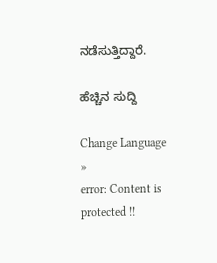ನಡೆಸುತ್ತಿದ್ದಾರೆ.

ಹೆಚ್ಚಿನ ಸುದ್ದಿ

Change Language »
error: Content is protected !!